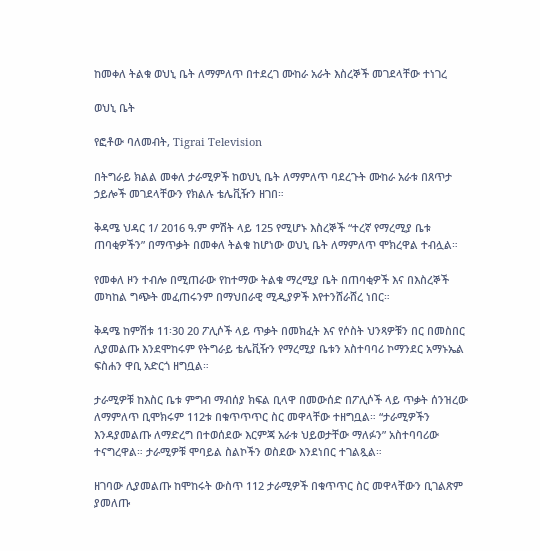ከመቀለ ትልቁ ወህኒ ቤት ለማምለጥ በተደረገ ሙከራ አራት እስረኞች መገደላቸው ተነገረ

ወህኒ ቤት

የፎቶው ባለመብት, Tigrai Television

በትግራይ ክልል መቀለ ታራሚዎች ከወህኒ ቤት ለማምለጥ ባደረጉት ሙከራ አራቱ በጸጥታ ኃይሎች መገደላቸውን የክልሉ ቴሌቪዥን ዘገበ።

ቅዳሜ ህዳር 1/ 2016 ዓ.ም ምሽት ላይ 125 የሚሆኑ እስረኞች “ተረኛ የማረሚያ ቤቱ ጠባቂዎችን” በማጥቃት በመቀለ ትልቁ ከሆነው ወህኒ ቤት ለማምለጥ ሞክረዋል ተብሏል።

የመቀለ ዞን ተብሎ በሚጠራው የከተማው ትልቁ ማረሚያ ቤት በጠባቂዎች እና በእስረኞች መካከል ግጭት መፈጠሩንም በማህበራዊ ሚዲያዎች እየተንሸራሸረ ነበር።

ቅዳሜ ከምሽቱ 11፡30 20 ፖሊሶች ላይ ጥቃት በመክፈት እና የሶስት ህንጻዎቹን በር በመስበር ሊያመልጡ እንደሞከሩም የትግራይ ቴሌቪዥን የማረሚያ ቤቱን አስተባባሪ ኮማንደር አማኑኤል ፍስሐን ዋቢ አድርጎ ዘግቧል።

ታራሚዎቹ ከእስር ቤቱ ምግብ ማብሰያ ክፍል ቢላዋ በመውሰድ በፖሊሶች ላይ ጥቃት ሰንዝረው ለማምለጥ ቢሞክሩም 112ቱ በቁጥጥጥር ስር መዋላቸው ተዘግቧል። “ታራሚዎችን እንዳያመልጡ ለማድረግ በተወሰደው እርምጃ አራቱ ህይወታቸው ማለፉን” አስተባባሪው ተናግረዋል። ታራሚዎቹ ሞባይል ስልኮችን ወስደው እንደነበር ተገልጿል።

ዘገባው ሊያመልጡ ከሞከሩት ውስጥ 112 ታራሚዎች በቁጥጥር ስር መዋላቸውን ቢገልጽም ያመለጡ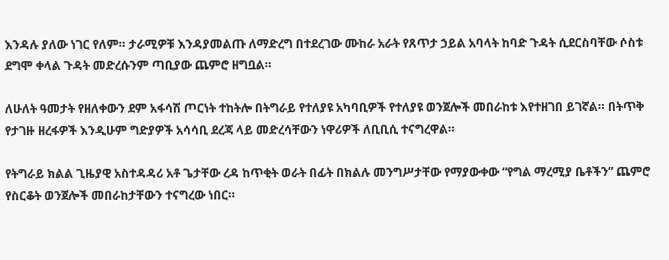እንዳሉ ያለው ነገር የለም። ታራሚዎቹ እንዳያመልጡ ለማድረግ በተደረገው ሙከራ አራት የጸጥታ ኃይል አባላት ከባድ ጉዳት ሲደርስባቸው ሶስቱ ደግሞ ቀላል ጉዳት መድረሱንም ጣቢያው ጨምሮ ዘግቧል።

ለሁለት ዓመታት የዘለቀውን ደም አፋሳሽ ጦርነት ተከትሎ በትግራይ የተለያዩ አካባቢዎች የተለያዩ ወንጀሎች መበራከቱ እየተዘገበ ይገኛል። በትጥቅ የታገዙ ዘረፋዎች እንዲሁም ግድያዎች አሳሳቢ ደረጃ ላይ መድረሳቸውን ነዋሪዎች ለቢቢሲ ተናግረዋል።

የትግራይ ክልል ጊዜያዊ አስተዳዳሪ አቶ ጌታቸው ረዳ ከጥቂት ወራት በፊት በክልሉ መንግሥታቸው የማያውቀው “የግል ማረሚያ ቤቶችን” ጨምሮ የስርቆት ወንጀሎች መበራከታቸውን ተናግረው ነበር።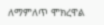ለማምለጥ ሞክረዋል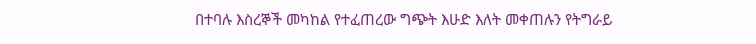በተባሉ እስረኞች መካከል የተፈጠረው ግጭት እሁድ እለት መቀጠሉን የትግራይ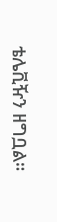ቴሌቪዥን ዘግቧል።